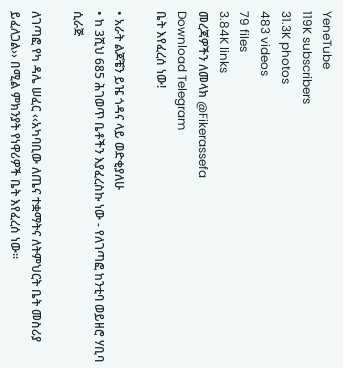YeneTube
119K subscribers
31.3K photos
483 videos
79 files
3.84K links
መረጃዎችን ለመላክ @Fikerassefa
Download Telegram
ቤት እየፈረሰ ነው!

• አራት ልጆቼን ይዤ ጎዳና ላይ ወድቂያለሁ
• ከ 3ሺህ 685 ሕገወጥ ቤቶችን እያፈረስኩ ነው - የለገጣፎ ከንቲባ ወይዘሮ ሃቢባ ሲራጅ

ለገጣፎ የካ ዳሌ ሠፈር ‹‹አካባቢው ለጤና ተቋማትና ለትምህርት ቤት መስሪያ ይፈለጋል›› በሚል ምክንያት የነዋሪዎች ቤት እየፈረሰ ነው፡፡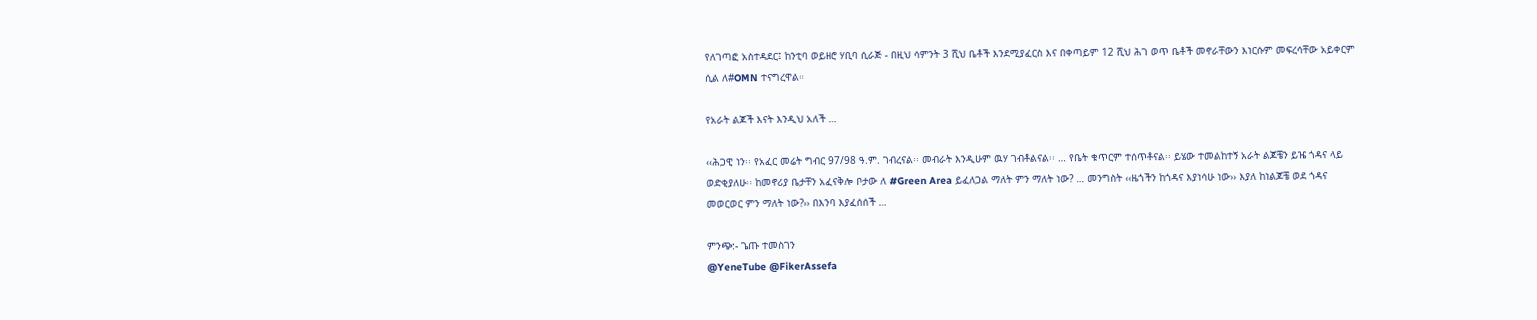የለገጣፎ አስተዳደር፤ ከንቲባ ወይዘሮ ሃቢባ ሲራጅ - በዚህ ሳምንት 3 ሺህ ቤቶች እንደሚያፈርስ እና በቀጣይም 12 ሺህ ሕገ ወጥ ቤቶች መኖራቸውን እነርሱም መፍረሳቸው አይቀርም ሲል ለ#OMN ተናግረዋል።

የአራት ልጆች እናት እንዲህ አለች …

‹‹ሕጋዊ ነን፡፡ የአፈር መሬት ግብር 97/98 ዓ.ም. ገብረናል፡፡ መብራት እንዲሁም ዉሃ ገብቶልናል፡፡ … የቤት ቁጥርም ተሰጥቶናል፡፡ ይሄው ተመልከተኝ አራት ልጆቼን ይዤ ጎዳና ላይ ወድቂያለሁ፡፡ ከመኖሪያ ቤታቸን አፈናቅሎ ቦታው ለ #Green Area ይፈለጋል ማለት ምን ማለት ነው? … መንግስት ‹‹ዜጎችን ከጎዳና እያነሳሁ ነው›› እያለ ከነልጆቼ ወደ ጎዳና መወርወር ምን ማለት ነው?›› በእንባ እያፈሰሰች …

ምንጭ:- ጌጡ ተመስገን
@YeneTube @FikerAssefa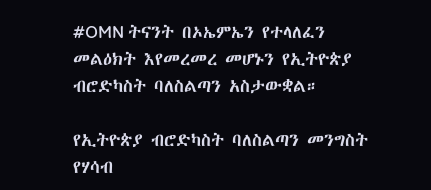#OMN ትናንት በኦኤምኤን የተላለፈን መልዕክት እየመረመረ መሆኑን የኢትዮጵያ ብሮድካስት ባለስልጣን አስታውቋል።

የኢትዮጵያ ብሮድካስት ባለስልጣን መንግስት የሃሳብ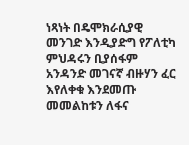ነጻነት በዴሞክራሲያዊ መንገድ እንዲያድግ የፖለቲካ ምህዳሩን ቢያሰፋም አንዳንድ መገናኛ ብዙሃን ፈር እየለቀቁ እንደመጡ መመልከቱን ለፋና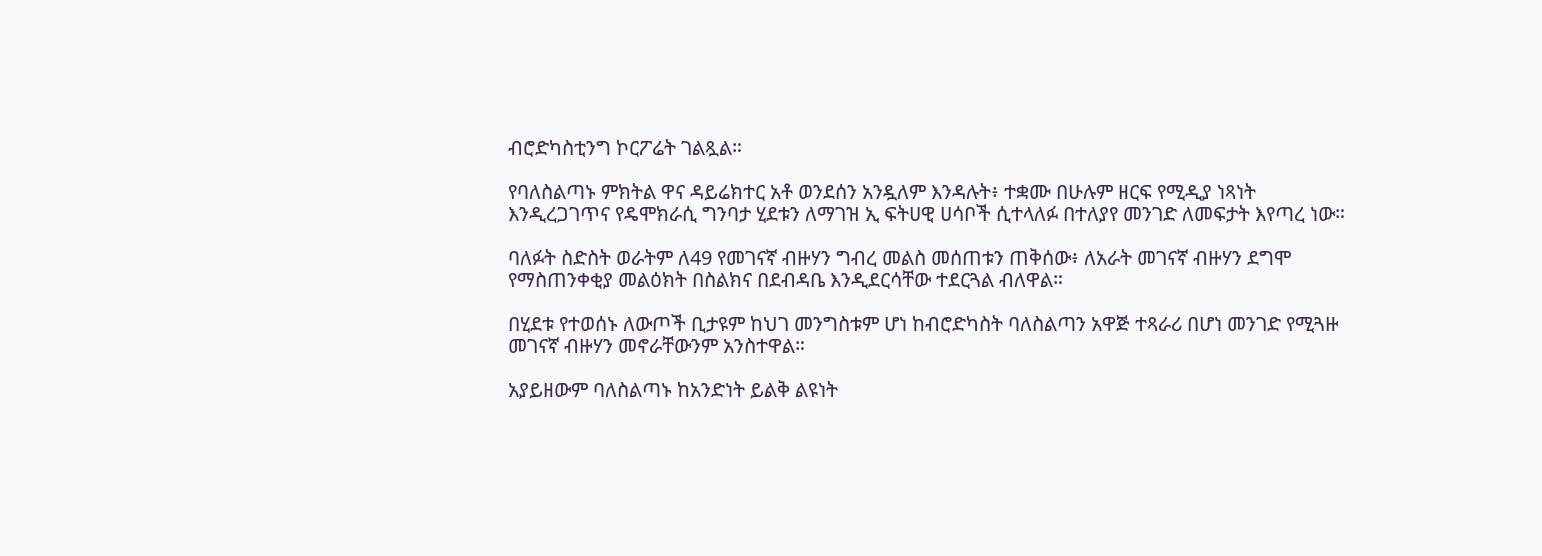ብሮድካስቲንግ ኮርፖሬት ገልጿል።

የባለስልጣኑ ምክትል ዋና ዳይሬክተር አቶ ወንደሰን አንዷለም እንዳሉት፥ ተቋሙ በሁሉም ዘርፍ የሚዲያ ነጻነት እንዲረጋገጥና የዴሞክራሲ ግንባታ ሂደቱን ለማገዝ ኢ ፍትሀዊ ሀሳቦች ሲተላለፉ በተለያየ መንገድ ለመፍታት እየጣረ ነው።

ባለፉት ስድስት ወራትም ለ49 የመገናኛ ብዙሃን ግብረ መልስ መሰጠቱን ጠቅሰው፥ ለአራት መገናኛ ብዙሃን ደግሞ የማስጠንቀቂያ መልዕክት በስልክና በደብዳቤ እንዲደርሳቸው ተደርጓል ብለዋል።

በሂደቱ የተወሰኑ ለውጦች ቢታዩም ከህገ መንግስቱም ሆነ ከብሮድካስት ባለስልጣን አዋጅ ተጻራሪ በሆነ መንገድ የሚጓዙ መገናኛ ብዙሃን መኖራቸውንም አንስተዋል።

አያይዘውም ባለስልጣኑ ከአንድነት ይልቅ ልዩነት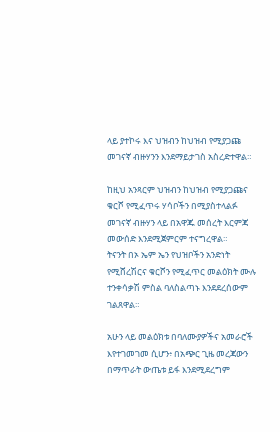ላይ ያተኮሩ እና ህዝብን ከህዝብ የሚያጋጩ መገናኛ ብዙሃንን እንደማይታገስ አስረድተዋል።

ከዚህ አንጻርም ህዝብን ከህዝብ የሚያጋጩና ቁርሾ የሚፈጥሩ ሃሳቦችን በሚያስተላልፉ መገናኛ ብዙሃን ላይ በአዋጁ መሰረት እርምጃ መውሰድ እንደሚጀምርም ተናግረዋል።
ትናንት በኦ ኤም ኤን የህዝቦችን አንድነት የሚሸረሽርና ቁርሾን የሚፈጥር መልዕክት ሙሉ ተንቀሳቃሽ ምስል ባለስልጣኑ እንደደረሰውም ገልጸዋል።

አሁን ላይ መልዕክቱ በባለሙያዎችና አመራሮች እየተገመገመ ሲሆን፥ በአጭር ጊዜ መረጃውን በማጥራት ውጤቱ ይፋ እንደሚደረግም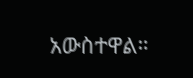አውስተዋል።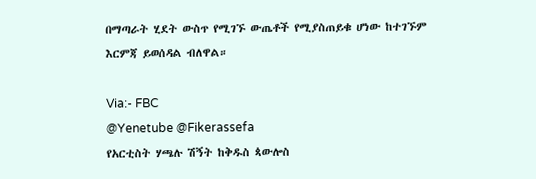በማጣራት ሂደት ውስጥ የሚገኙ ውጤቶች የሚያስጠይቁ ሆነው ከተገኙም እርምጃ ይወሰዳል ብለዋል።

Via:- FBC
@Yenetube @Fikerassefa
የአርቲስት ሃጫሉ ሽኝት ከቅዱስ ጳውሎስ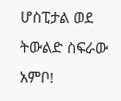ሆስፒታል ወደ ትውልድ ስፍራው አምቦ!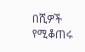በሺዎች የሚቆጠሩ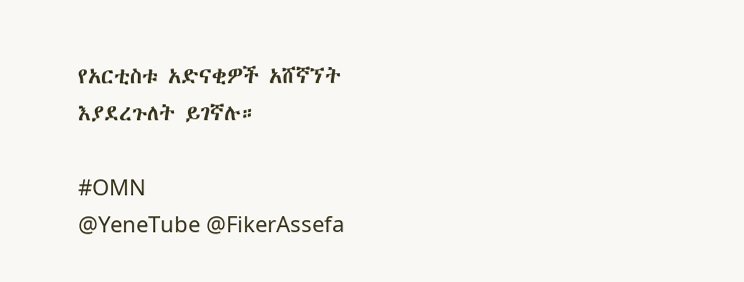የአርቲስቱ አድናቂዎች አሸኛኘት እያደረጉለት ይገኛሉ።

#OMN
@YeneTube @FikerAssefa